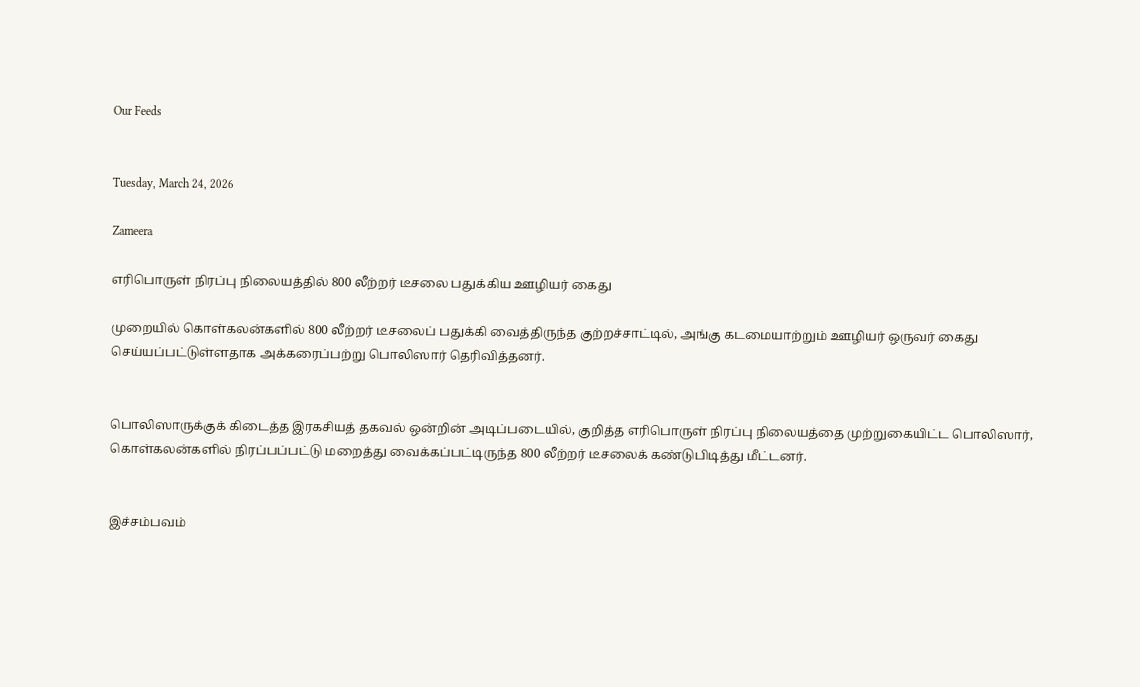Our Feeds


Tuesday, March 24, 2026

Zameera

எரிபொருள் நிரப்பு நிலையத்தில் 800 லீற்றர் டீசலை பதுக்கிய ஊழியர் கைது

முறையில் கொள்கலன்களில் 800 லீற்றர் டீசலைப் பதுக்கி வைத்திருந்த குற்றச்சாட்டில், அங்கு கடமையாற்றும் ஊழியர் ஒருவர் கைது செய்யப்பட்டுள்ளதாக அக்கரைப்பற்று பொலிஸார் தெரிவித்தனர்.


பொலிஸாருக்குக் கிடைத்த இரகசியத் தகவல் ஒன்றின் அடிப்படையில், குறித்த எரிபொருள் நிரப்பு நிலையத்தை முற்றுகையிட்ட பொலிஸார், கொள்கலன்களில் நிரப்பப்பட்டு மறைத்து வைக்கப்பட்டிருந்த 800 லீற்றர் டீசலைக் கண்டுபிடித்து மீட்டனர்.


இச்சம்பவம்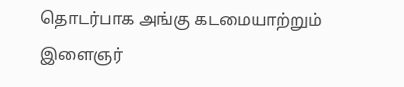தொடர்பாக அங்கு கடமையாற்றும் இளைஞர்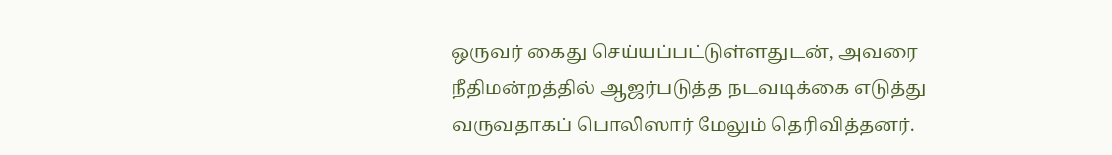ஒருவர் கைது செய்யப்பட்டுள்ளதுடன், அவரை நீதிமன்றத்தில் ஆஜர்படுத்த நடவடிக்கை எடுத்து வருவதாகப் பொலிஸார் மேலும் தெரிவித்தனர்.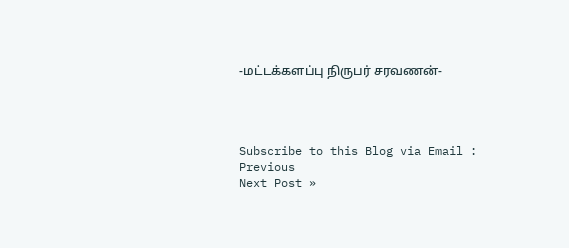-மட்டக்களப்பு நிருபர் சரவணன்-




Subscribe to this Blog via Email :
Previous
Next Post »